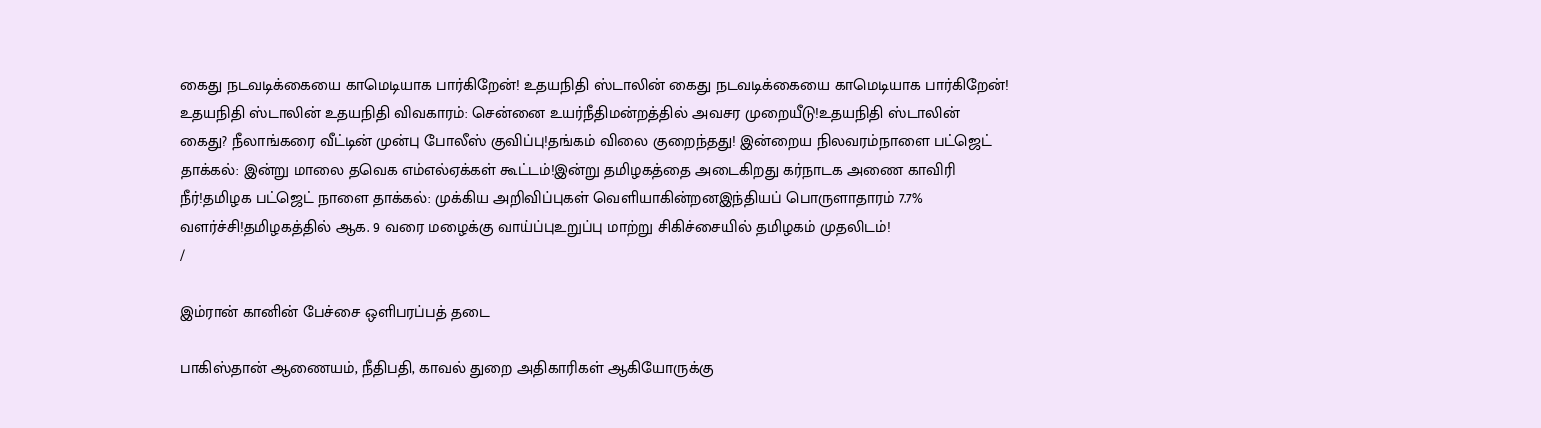கைது நடவடிக்கையை காமெடியாக பார்கிறேன்! உதயநிதி ஸ்டாலின் கைது நடவடிக்கையை காமெடியாக பார்கிறேன்! உதயநிதி ஸ்டாலின் உதயநிதி விவகாரம்: சென்னை உயர்நீதிமன்றத்தில் அவசர முறையீடு!உதயநிதி ஸ்டாலின் கைது? நீலாங்கரை வீட்டின் முன்பு போலீஸ் குவிப்பு!தங்கம் விலை குறைந்தது! இன்றைய நிலவரம்நாளை பட்ஜெட் தாக்கல்: இன்று மாலை தவெக எம்எல்ஏக்கள் கூட்டம்!இன்று தமிழகத்தை அடைகிறது கர்நாடக அணை காவிரி நீர்!தமிழக பட்ஜெட் நாளை தாக்கல்: முக்கிய அறிவிப்புகள் வெளியாகின்றனஇந்தியப் பொருளாதாரம் 7.7% வளர்ச்சி!தமிழகத்தில் ஆக. 9 வரை மழைக்கு வாய்ப்புஉறுப்பு மாற்று சிகிச்சையில் தமிழகம் முதலிடம்!
/

இம்ரான் கானின் பேச்சை ஒளிபரப்பத் தடை

பாகிஸ்தான் ஆணையம், நீதிபதி, காவல் துறை அதிகாரிகள் ஆகியோருக்கு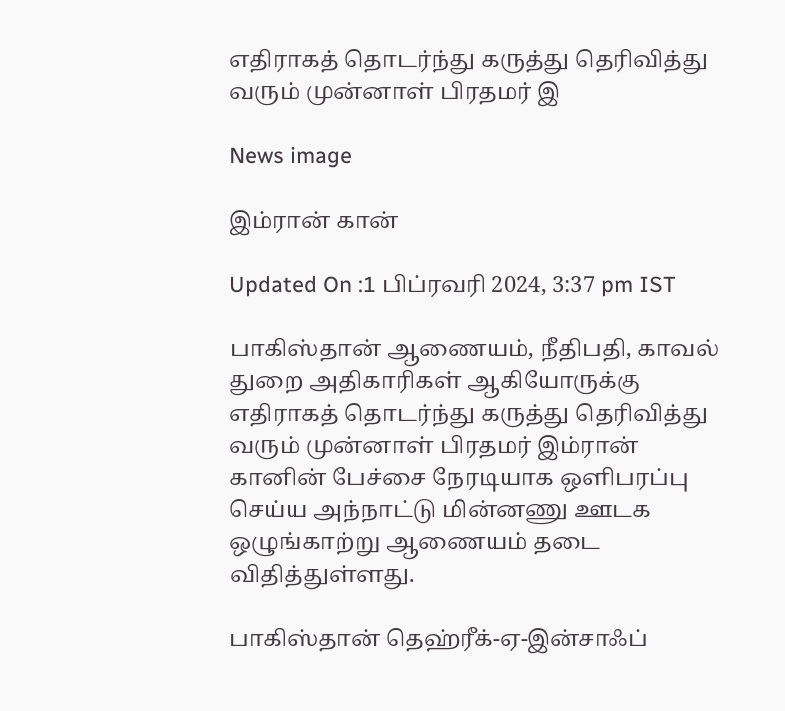எதிராகத் தொடர்ந்து கருத்து தெரிவித்து வரும் முன்னாள் பிரதமர் இ

News image

இம்ரான் கான்

Updated On :1 பிப்ரவரி 2024, 3:37 pm IST

பாகிஸ்தான் ஆணையம், நீதிபதி, காவல் துறை அதிகாரிகள் ஆகியோருக்கு எதிராகத் தொடர்ந்து கருத்து தெரிவித்து வரும் முன்னாள் பிரதமர் இம்ரான் கானின் பேச்சை நேரடியாக ஒளிபரப்பு செய்ய அந்நாட்டு மின்னணு ஊடக ஒழுங்காற்று ஆணையம் தடை விதித்துள்ளது.

பாகிஸ்தான் தெஹ்ரீக்-ஏ-இன்சாஃப்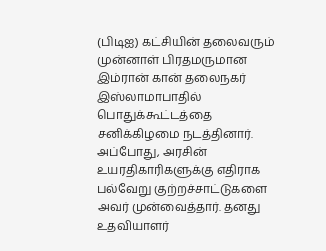(பிடிஐ) கட்சியின் தலைவரும் முன்னாள் பிரதமருமான இம்ரான் கான் தலைநகர் இஸ்லாமாபாதில் பொதுக்கூட்டத்தை சனிக்கிழமை நடத்தினார். அப்போது, அரசின் உயரதிகாரிகளுக்கு எதிராக பல்வேறு குற்றச்சாட்டுகளை அவர் முன்வைத்தார். தனது உதவியாளர்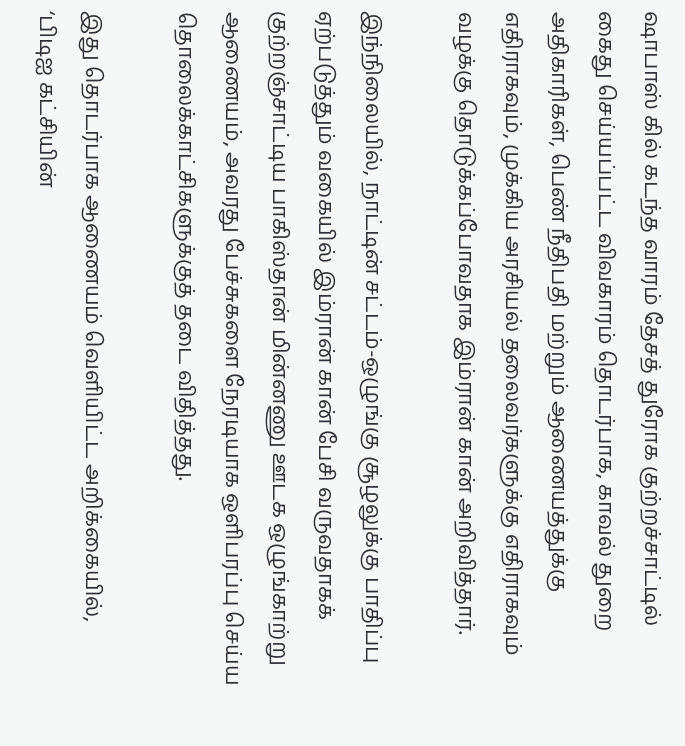ஷாபாஸ் கில் கடந்த வாரம் தேசத் துரோக குற்றச்சாட்டில் கைது செய்யப்பட்ட விவகாரம் தொடர்பாக, காவல் துறை அதிகாரிகள், பெண் நீதிபதி மற்றும் ஆணையத்துக்கு எதிராகவும், முக்கிய அரசியல் தலைவர்களுக்கு எதிராகவும் வழக்கு தொடுக்கப்போவதாக இம்ரான் கான் அறிவித்தார்.

இந்நிலையில், நாட்டின் சட்டம்-ஒழுங்கு சூழலுக்கு பாதிப்பு ஏற்படுத்தும் வகையில் இம்ரான் கான் பேசி வருவதாகக் குற்றஞ்சாட்டிய பாகிஸ்தான் மின்னணு ஊடக ஒழுங்காற்று ஆணையம், அவரது பேச்சுகளை நேரடியாக ஒளிபரப்பு செய்ய தொலைக்காட்சிகளுக்குத் தடை விதித்தது.

இது தொடர்பாக ஆணையம் வெளியிட்ட அறிக்கையில், ‘பிடிஐ கட்சியின்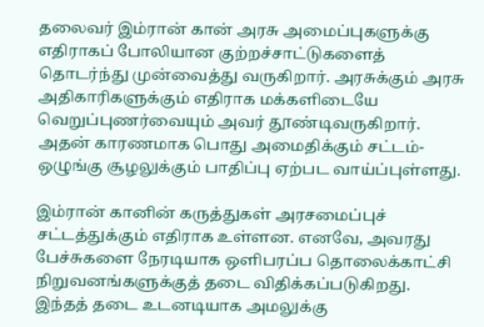தலைவர் இம்ரான் கான் அரசு அமைப்புகளுக்கு எதிராகப் போலியான குற்றச்சாட்டுகளைத் தொடர்ந்து முன்வைத்து வருகிறார். அரசுக்கும் அரசு அதிகாரிகளுக்கும் எதிராக மக்களிடையே வெறுப்புணர்வையும் அவர் தூண்டிவருகிறார். அதன் காரணமாக பொது அமைதிக்கும் சட்டம்-ஒழுங்கு சூழலுக்கும் பாதிப்பு ஏற்பட வாய்ப்புள்ளது.

இம்ரான் கானின் கருத்துகள் அரசமைப்புச் சட்டத்துக்கும் எதிராக உள்ளன. எனவே, அவரது பேச்சுகளை நேரடியாக ஒளிபரப்ப தொலைக்காட்சி நிறுவனங்களுக்குத் தடை விதிக்கப்படுகிறது. இந்தத் தடை உடனடியாக அமலுக்கு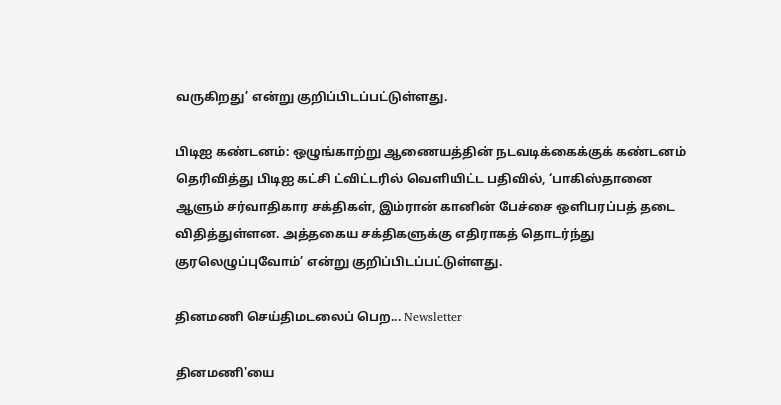வருகிறது’ என்று குறிப்பிடப்பட்டுள்ளது.

பிடிஐ கண்டனம்: ஒழுங்காற்று ஆணையத்தின் நடவடிக்கைக்குக் கண்டனம் தெரிவித்து பிடிஐ கட்சி ட்விட்டரில் வெளியிட்ட பதிவில், ‘பாகிஸ்தானை ஆளும் சர்வாதிகார சக்திகள், இம்ரான் கானின் பேச்சை ஒளிபரப்பத் தடை விதித்துள்ளன. அத்தகைய சக்திகளுக்கு எதிராகத் தொடர்ந்து குரலெழுப்புவோம்’ என்று குறிப்பிடப்பட்டுள்ளது.

தினமணி செய்திமடலைப் பெற... Newsletter

தினமணி'யை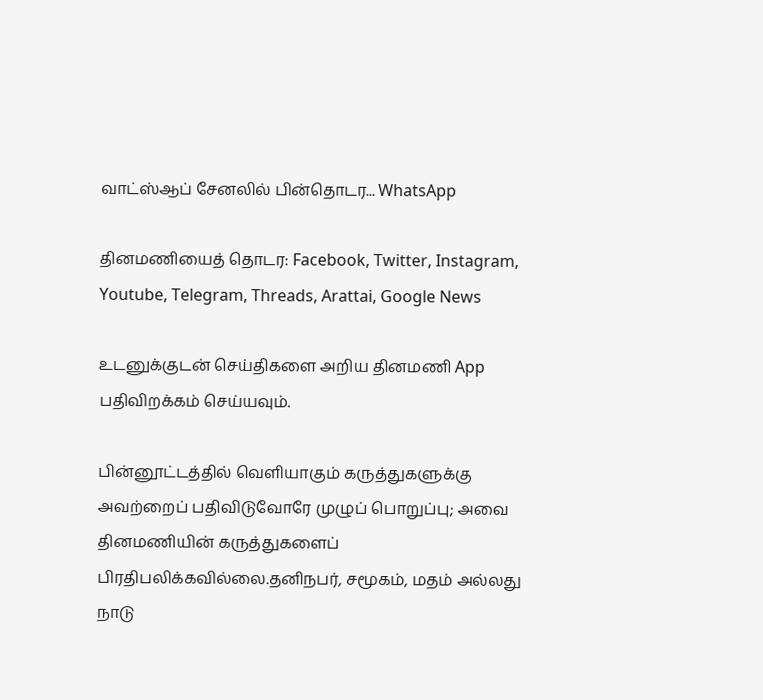வாட்ஸ்ஆப் சேனலில் பின்தொடர... WhatsApp

தினமணியைத் தொடர: Facebook, Twitter, Instagram, Youtube, Telegram, Threads, Arattai, Google News

உடனுக்குடன் செய்திகளை அறிய தினமணி App பதிவிறக்கம் செய்யவும்.

பின்னூட்டத்தில் வெளியாகும் கருத்துகளுக்கு அவற்றைப் பதிவிடுவோரே முழுப் பொறுப்பு; அவை தினமணியின் கருத்துகளைப் பிரதிபலிக்கவில்லை.தனிநபர், சமூகம், மதம் அல்லது நாடு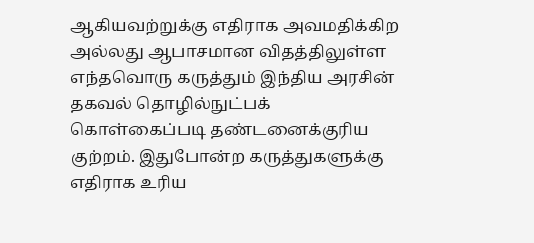ஆகியவற்றுக்கு எதிராக அவமதிக்கிற அல்லது ஆபாசமான விதத்திலுள்ள எந்தவொரு கருத்தும் இந்திய அரசின் தகவல் தொழில்நுட்பக் கொள்கைப்படி தண்டனைக்குரிய குற்றம். இதுபோன்ற கருத்துகளுக்கு எதிராக உரிய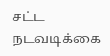சட்ட நடவடிக்கை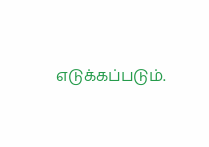எடுக்கப்படும்.